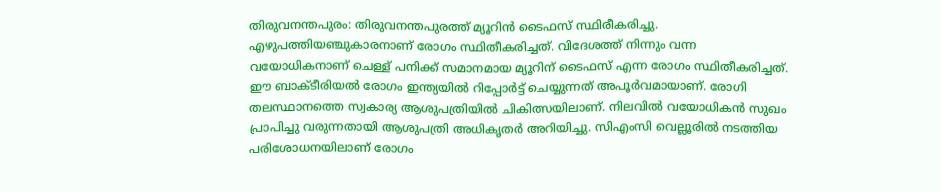തിരുവനന്തപുരം: തിരുവനന്തപുരത്ത് മ്യൂറിൻ ടൈഫസ് സ്ഥിരീകരിച്ചു. എഴുപത്തിയഞ്ചുകാരനാണ് രോഗം സ്ഥിതീകരിച്ചത്. വിദേശത്ത് നിന്നും വന്ന വയോധികനാണ് ചെള്ള് പനിക്ക് സമാനമായ മ്യൂറിന് ടൈഫസ് എന്ന രോഗം സ്ഥിതീകരിച്ചത്.
ഈ ബാക്ടീരിയൽ രോഗം ഇന്ത്യയിൽ റിപ്പോർട്ട് ചെയ്യുന്നത് അപൂർവമായാണ്. രോഗി തലസ്ഥാനത്തെ സ്വകാര്യ ആശുപത്രിയിൽ ചികിത്സയിലാണ്. നിലവിൽ വയോധികൻ സുഖം പ്രാപിച്ചു വരുന്നതായി ആശുപത്രി അധികൃതർ അറിയിച്ചു. സിഎംസി വെല്ലൂരിൽ നടത്തിയ പരിശോധനയിലാണ് രോഗം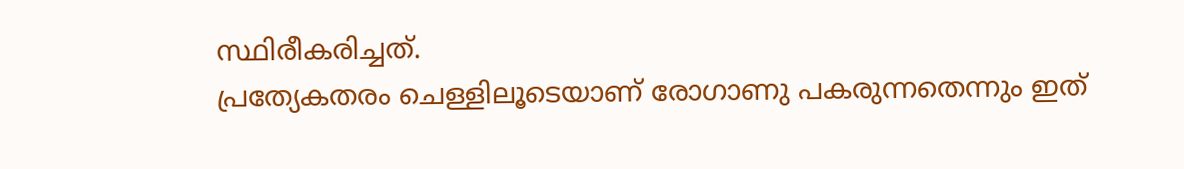സ്ഥിരീകരിച്ചത്.
പ്രത്യേകതരം ചെള്ളിലൂടെയാണ് രോഗാണു പകരുന്നതെന്നും ഇത്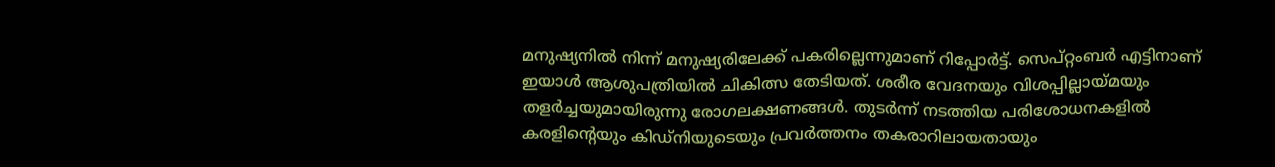മനുഷ്യനിൽ നിന്ന് മനുഷ്യരിലേക്ക് പകരില്ലെന്നുമാണ് റിപ്പോർട്ട്. സെപ്റ്റംബർ എട്ടിനാണ് ഇയാൾ ആശുപത്രിയിൽ ചികിത്സ തേടിയത്. ശരീര വേദനയും വിശപ്പില്ലായ്മയും തളർച്ചയുമായിരുന്നു രോഗലക്ഷണങ്ങൾ. തുടർന്ന് നടത്തിയ പരിശോധനകളിൽ കരളിന്റെയും കിഡ്നിയുടെയും പ്രവർത്തനം തകരാറിലായതായും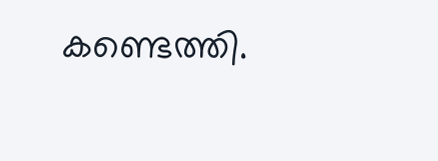കണ്ടെത്തി.